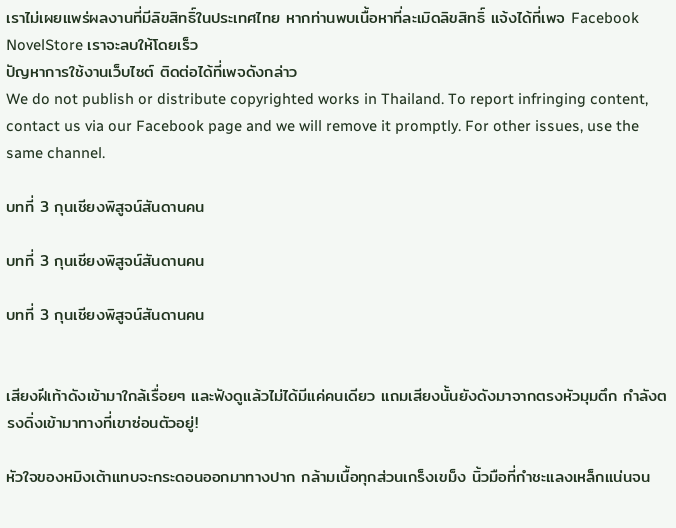เราไม่เผยแพร่ผลงานที่มีลิขสิทธิ์ในประเทศไทย หากท่านพบเนื้อหาที่ละเมิดลิขสิทธิ์ แจ้งได้ที่เพจ Facebook NovelStore เราจะลบให้โดยเร็ว
ปัญหาการใช้งานเว็บไซต์ ติดต่อได้ที่เพจดังกล่าว
We do not publish or distribute copyrighted works in Thailand. To report infringing content, contact us via our Facebook page and we will remove it promptly. For other issues, use the same channel.

บทที่ 3 กุนเชียงพิสูจน์สันดานคน

บทที่ 3 กุนเชียงพิสูจน์สันดานคน

บทที่ 3 กุนเชียงพิสูจน์สันดานคน


เสียงฝีเท้าดังเข้ามาใกล้เรื่อยๆ และฟังดูแล้วไม่ได้มีแค่คนเดียว แถมเสียงนั้นยังดังมาจากตรงหัวมุมตึก กำลังตรงดิ่งเข้ามาทางที่เขาซ่อนตัวอยู่!

หัวใจของหมิงเต้าแทบจะกระดอนออกมาทางปาก กล้ามเนื้อทุกส่วนเกร็งเขม็ง นิ้วมือที่กำชะแลงเหล็กแน่นจน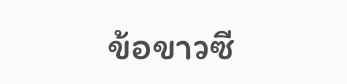ข้อขาวซี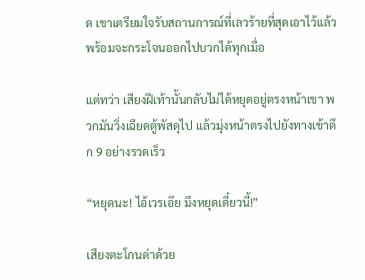ด เขาเตรียมใจรับสถานการณ์ที่เลวร้ายที่สุดเอาไว้แล้ว พร้อมจะกระโจนออกไปบวกได้ทุกเมื่อ

แต่ทว่า เสียงฝีเท้านั้นกลับไม่ได้หยุดอยู่ตรงหน้าเขา พวกมันวิ่งเฉียดตู้พัสดุไป แล้วมุ่งหน้าตรงไปยังทางเข้าตึก 9 อย่างรวดเร็ว

“หยุดนะ! ไอ้เวรเอ๊ย มึงหยุดเดี๋ยวนี้!”

เสียงตะโกนด่าด้วย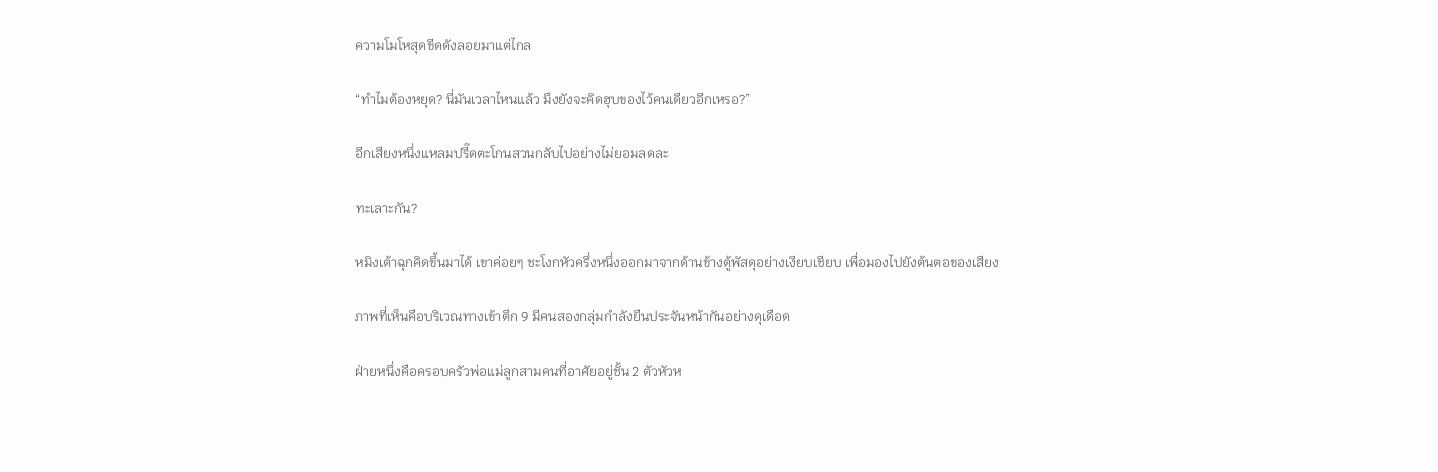ความโมโหสุดขีดดังลอยมาแต่ไกล

“ทำไมต้องหยุด? นี่มันเวลาไหนแล้ว มึงยังจะคิดฮุบของไว้คนเดียวอีกเหรอ?”

อีกเสียงหนึ่งแหลมปรี๊ดตะโกนสวนกลับไปอย่างไม่ยอมลดละ

ทะเลาะกัน?

หมิงเต้าฉุกคิดขึ้นมาได้ เขาค่อยๆ ชะโงกหัวครึ่งหนึ่งออกมาจากด้านข้างตู้พัสดุอย่างเงียบเชียบ เพื่อมองไปยังต้นตอของเสียง

ภาพที่เห็นคือบริเวณทางเข้าตึก 9 มีคนสองกลุ่มกำลังยืนประจันหน้ากันอย่างดุเดือด

ฝ่ายหนึ่งคือครอบครัวพ่อแม่ลูกสามคนที่อาศัยอยู่ชั้น 2 ตัวหัวห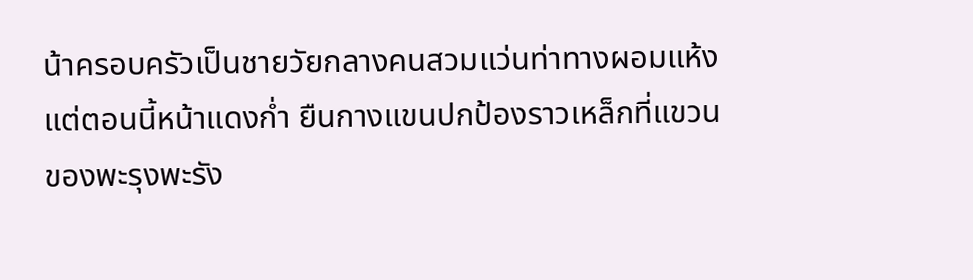น้าครอบครัวเป็นชายวัยกลางคนสวมแว่นท่าทางผอมแห้ง แต่ตอนนี้หน้าแดงก่ำ ยืนกางแขนปกป้องราวเหล็กที่แขวนของพะรุงพะรัง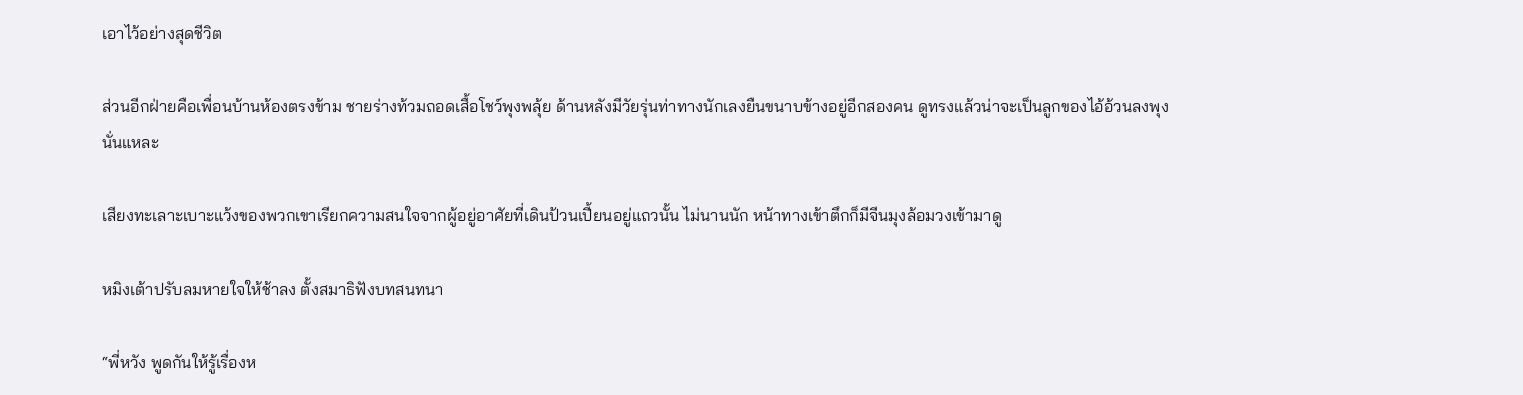เอาไว้อย่างสุดชีวิต

ส่วนอีกฝ่ายคือเพื่อนบ้านห้องตรงข้าม ชายร่างท้วมถอดเสื้อโชว์พุงพลุ้ย ด้านหลังมีวัยรุ่นท่าทางนักเลงยืนขนาบข้างอยู่อีกสองคน ดูทรงแล้วน่าจะเป็นลูกของไอ้อ้วนลงพุงนั่นแหละ

เสียงทะเลาะเบาะแว้งของพวกเขาเรียกความสนใจจากผู้อยู่อาศัยที่เดินป้วนเปี้ยนอยู่แถวนั้น ไม่นานนัก หน้าทางเข้าตึกก็มีจีนมุงล้อมวงเข้ามาดู

หมิงเต้าปรับลมหายใจให้ช้าลง ตั้งสมาธิฟังบทสนทนา

“พี่หวัง พูดกันให้รู้เรื่องห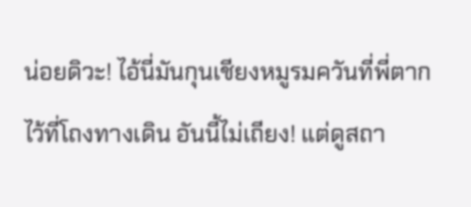น่อยดิวะ! ไอ้นี่มันกุนเชียงหมูรมควันที่พี่ตากไว้ที่โถงทางเดิน อันนี้ไม่เถียง! แต่ดูสถา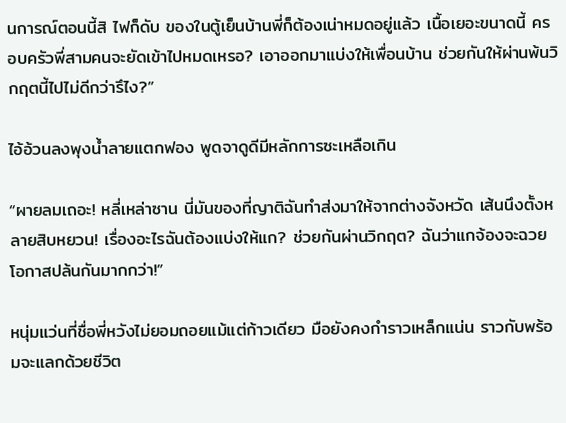นการณ์ตอนนี้สิ ไฟก็ดับ ของในตู้เย็นบ้านพี่ก็ต้องเน่าหมดอยู่แล้ว เนื้อเยอะขนาดนี้ ครอบครัวพี่สามคนจะยัดเข้าไปหมดเหรอ? เอาออกมาแบ่งให้เพื่อนบ้าน ช่วยกันให้ผ่านพ้นวิกฤตนี้ไปไม่ดีกว่ารึไง?”

ไอ้อ้วนลงพุงน้ำลายแตกฟอง พูดจาดูดีมีหลักการซะเหลือเกิน

“ผายลมเถอะ! หลี่เหล่าซาน นี่มันของที่ญาติฉันทำส่งมาให้จากต่างจังหวัด เส้นนึงตั้งหลายสิบหยวน! เรื่องอะไรฉันต้องแบ่งให้แก? ช่วยกันผ่านวิกฤต? ฉันว่าแกจ้องจะฉวยโอกาสปล้นกันมากกว่า!”

หนุ่มแว่นที่ชื่อพี่หวังไม่ยอมถอยแม้แต่ก้าวเดียว มือยังคงกำราวเหล็กแน่น ราวกับพร้อมจะแลกด้วยชีวิต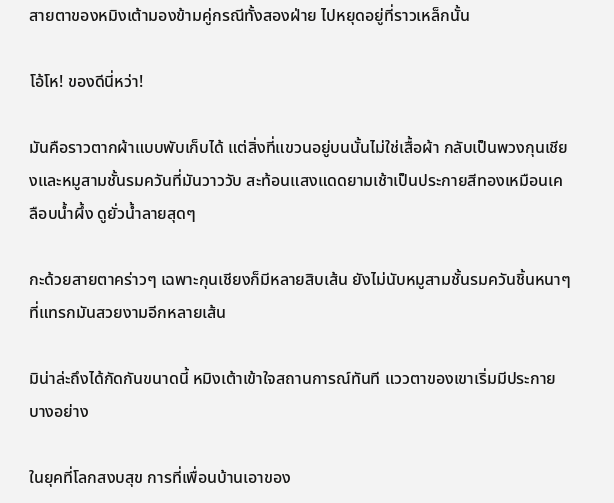สายตาของหมิงเต้ามองข้ามคู่กรณีทั้งสองฝ่าย ไปหยุดอยู่ที่ราวเหล็กนั้น

โอ้โห! ของดีนี่หว่า!

มันคือราวตากผ้าแบบพับเก็บได้ แต่สิ่งที่แขวนอยู่บนนั้นไม่ใช่เสื้อผ้า กลับเป็นพวงกุนเชียงและหมูสามชั้นรมควันที่มันวาววับ สะท้อนแสงแดดยามเช้าเป็นประกายสีทองเหมือนเคลือบน้ำผึ้ง ดูยั่วน้ำลายสุดๆ

กะด้วยสายตาคร่าวๆ เฉพาะกุนเชียงก็มีหลายสิบเส้น ยังไม่นับหมูสามชั้นรมควันชิ้นหนาๆ ที่แทรกมันสวยงามอีกหลายเส้น

มิน่าล่ะถึงได้กัดกันขนาดนี้ หมิงเต้าเข้าใจสถานการณ์ทันที แววตาของเขาเริ่มมีประกายบางอย่าง

ในยุคที่โลกสงบสุข การที่เพื่อนบ้านเอาของ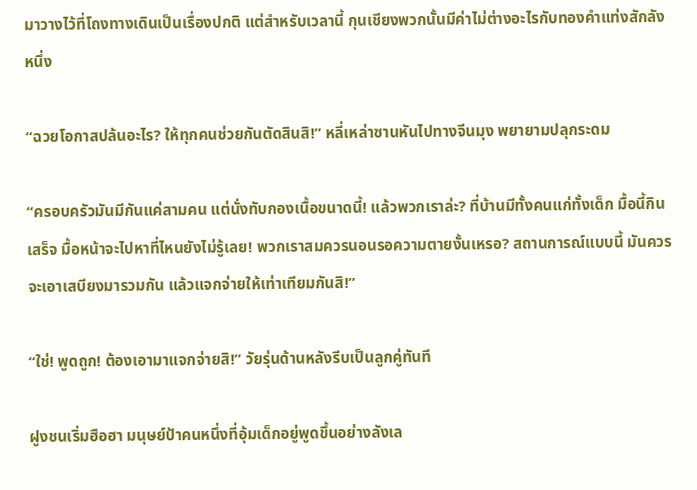มาวางไว้ที่โถงทางเดินเป็นเรื่องปกติ แต่สำหรับเวลานี้ กุนเชียงพวกนั้นมีค่าไม่ต่างอะไรกับทองคำแท่งสักลังหนึ่ง

“ฉวยโอกาสปล้นอะไร? ให้ทุกคนช่วยกันตัดสินสิ!” หลี่เหล่าซานหันไปทางจีนมุง พยายามปลุกระดม

“ครอบครัวมันมีกันแค่สามคน แต่นั่งทับกองเนื้อขนาดนี้! แล้วพวกเราล่ะ? ที่บ้านมีทั้งคนแก่ทั้งเด็ก มื้อนี้กินเสร็จ มื้อหน้าจะไปหาที่ไหนยังไม่รู้เลย! พวกเราสมควรนอนรอความตายงั้นเหรอ? สถานการณ์แบบนี้ มันควรจะเอาเสบียงมารวมกัน แล้วแจกจ่ายให้เท่าเทียมกันสิ!”

“ใช่! พูดถูก! ต้องเอามาแจกจ่ายสิ!” วัยรุ่นด้านหลังรีบเป็นลูกคู่ทันที

ฝูงชนเริ่มฮือฮา มนุษย์ป้าคนหนึ่งที่อุ้มเด็กอยู่พูดขึ้นอย่างลังเล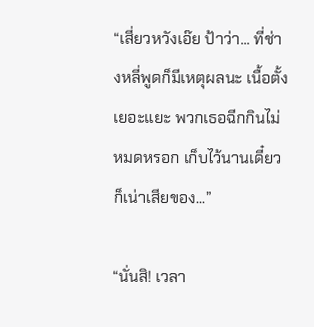“เสี่ยวหวังเอ๊ย ป้าว่า... ที่ช่างหลี่พูดก็มีเหตุผลนะ เนื้อตั้งเยอะแยะ พวกเธอฉีกกินไม่หมดหรอก เก็บไว้นานเดี๋ยวก็เน่าเสียของ...”

“นั่นสิ! เวลา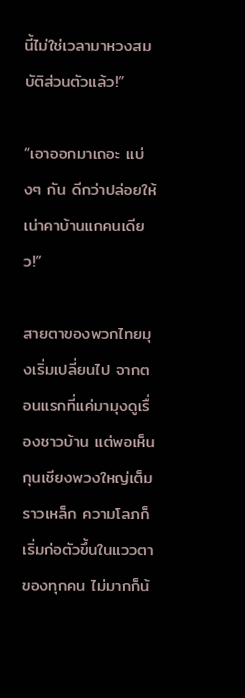นี้ไม่ใช่เวลามาหวงสมบัติส่วนตัวแล้ว!”

“เอาออกมาเถอะ แบ่งๆ กัน ดีกว่าปล่อยให้เน่าคาบ้านแกคนเดียว!”

สายตาของพวกไทยมุงเริ่มเปลี่ยนไป จากตอนแรกที่แค่มามุงดูเรื่องชาวบ้าน แต่พอเห็นกุนเชียงพวงใหญ่เต็มราวเหล็ก ความโลภก็เริ่มก่อตัวขึ้นในแววตาของทุกคน ไม่มากก็น้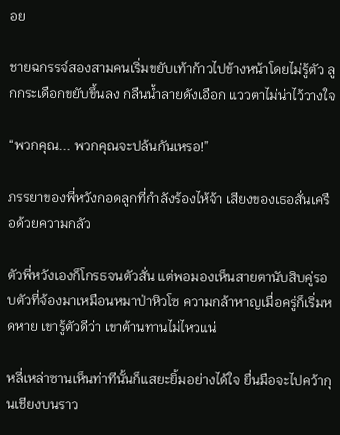อย

ชายฉกรรจ์สองสามคนเริ่มขยับเท้าก้าวไปข้างหน้าโดยไม่รู้ตัว ลูกกระเดือกขยับขึ้นลง กลืนน้ำลายดังเอือก แววตาไม่น่าไว้วางใจ

“พวกคุณ... พวกคุณจะปล้นกันเหรอ!”

ภรรยาของพี่หวังกอดลูกที่กำลังร้องไห้จ้า เสียงของเธอสั่นเครือด้วยความกลัว

ตัวพี่หวังเองก็โกรธจนตัวสั่น แต่พอมองเห็นสายตานับสิบคู่รอบตัวที่จ้องมาเหมือนหมาป่าหิวโซ ความกล้าหาญเมื่อครู่ก็เริ่มหดหาย เขารู้ตัวดีว่า เขาต้านทานไม่ไหวแน่

หลี่เหล่าซานเห็นท่าทีนั้นก็แสยะยิ้มอย่างได้ใจ ยื่นมือจะไปคว้ากุนเชียงบนราว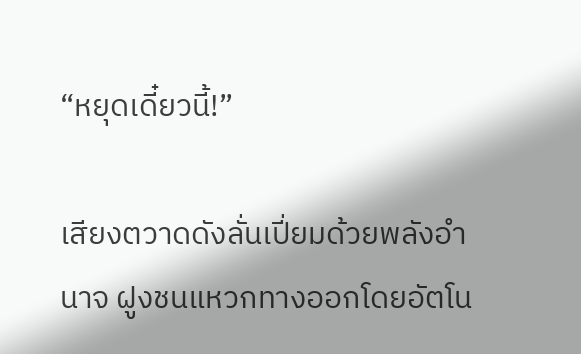“หยุดเดี๋ยวนี้!”

เสียงตวาดดังลั่นเปี่ยมด้วยพลังอำนาจ ฝูงชนแหวกทางออกโดยอัตโน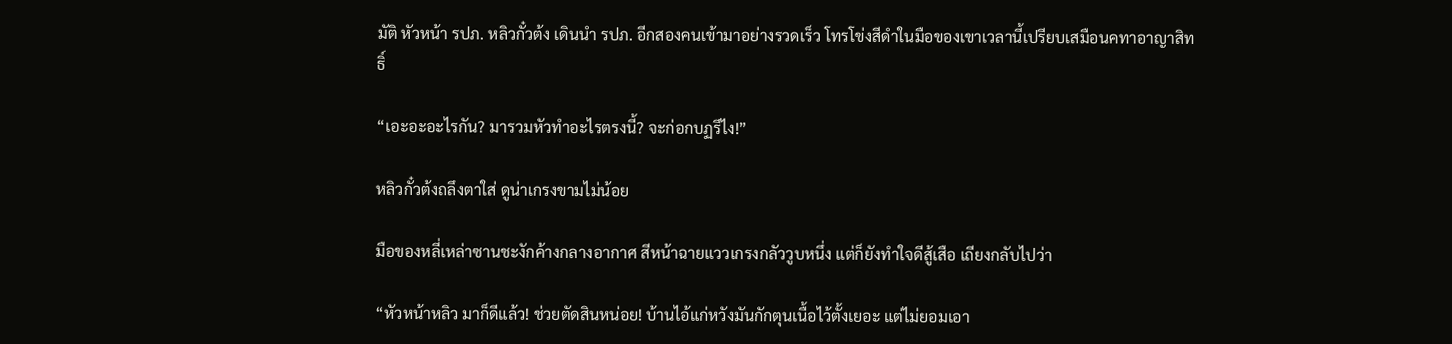มัติ หัวหน้า รปภ. หลิวกั๋วต้ง เดินนำ รปภ. อีกสองคนเข้ามาอย่างรวดเร็ว โทรโข่งสีดำในมือของเขาเวลานี้เปรียบเสมือนคทาอาญาสิทธิ์

“เอะอะอะไรกัน? มารวมหัวทำอะไรตรงนี้? จะก่อกบฏรึไง!”

หลิวกั๋วต้งถลึงตาใส่ ดูน่าเกรงขามไม่น้อย

มือของหลี่เหล่าซานชะงักค้างกลางอากาศ สีหน้าฉายแววเกรงกลัววูบหนึ่ง แต่ก็ยังทำใจดีสู้เสือ เถียงกลับไปว่า

“หัวหน้าหลิว มาก็ดีแล้ว! ช่วยตัดสินหน่อย! บ้านไอ้แก่หวังมันกักตุนเนื้อไว้ตั้งเยอะ แต่ไม่ยอมเอา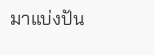มาแบ่งปัน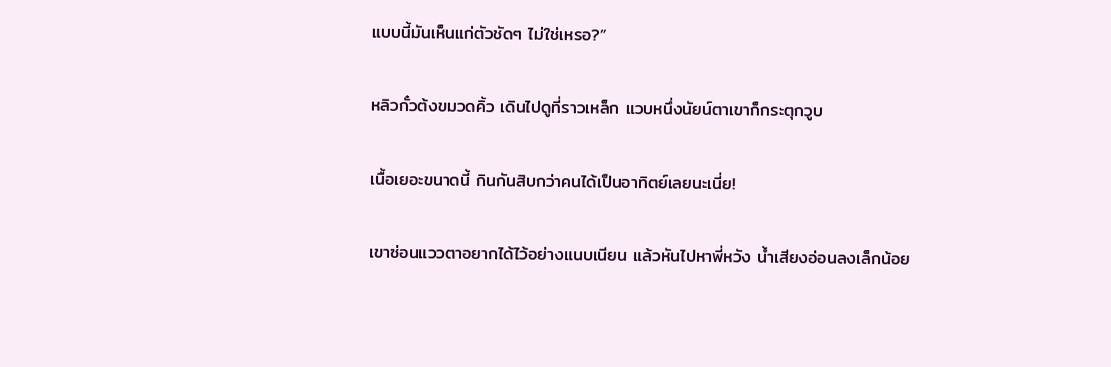แบบนี้มันเห็นแก่ตัวชัดๆ ไม่ใช่เหรอ?”

หลิวกั๋วต้งขมวดคิ้ว เดินไปดูที่ราวเหล็ก แวบหนึ่งนัยน์ตาเขาก็กระตุกวูบ

เนื้อเยอะขนาดนี้ กินกันสิบกว่าคนได้เป็นอาทิตย์เลยนะเนี่ย!

เขาซ่อนแววตาอยากได้ไว้อย่างแนบเนียน แล้วหันไปหาพี่หวัง น้ำเสียงอ่อนลงเล็กน้อย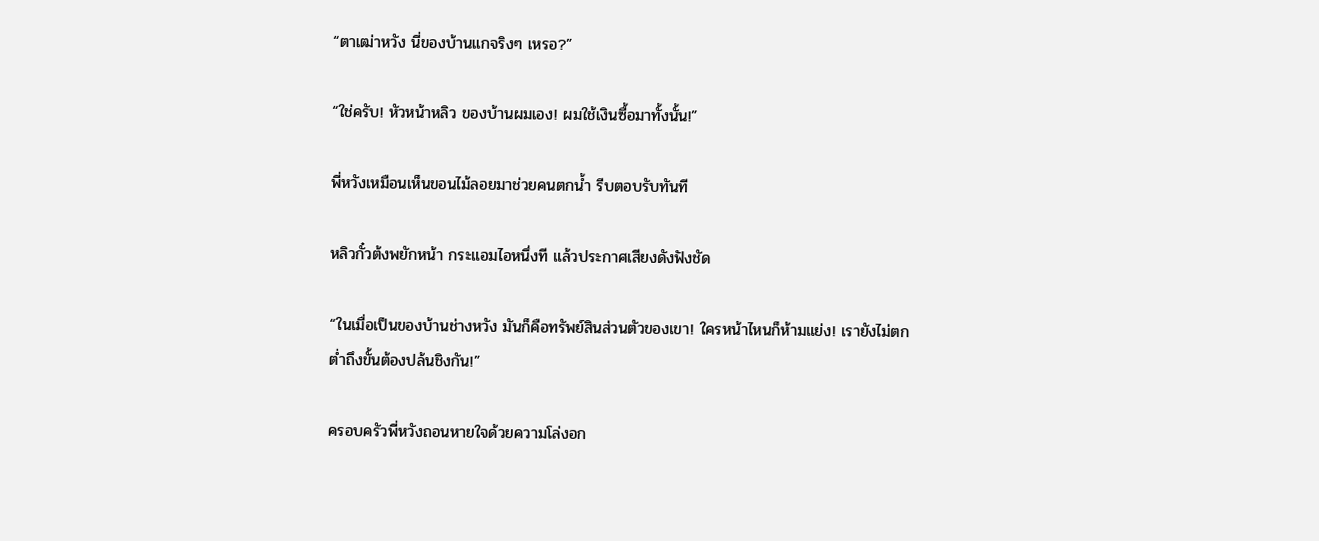“ตาเฒ่าหวัง นี่ของบ้านแกจริงๆ เหรอ?”

“ใช่ครับ! หัวหน้าหลิว ของบ้านผมเอง! ผมใช้เงินซื้อมาทั้งนั้น!”

พี่หวังเหมือนเห็นขอนไม้ลอยมาช่วยคนตกน้ำ รีบตอบรับทันที

หลิวกั๋วต้งพยักหน้า กระแอมไอหนึ่งที แล้วประกาศเสียงดังฟังชัด

“ในเมื่อเป็นของบ้านช่างหวัง มันก็คือทรัพย์สินส่วนตัวของเขา! ใครหน้าไหนก็ห้ามแย่ง! เรายังไม่ตกต่ำถึงขั้นต้องปล้นชิงกัน!”

ครอบครัวพี่หวังถอนหายใจด้วยความโล่งอก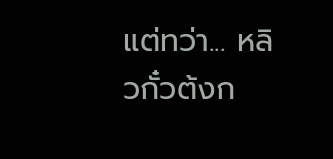แต่ทว่า... หลิวกั๋วต้งก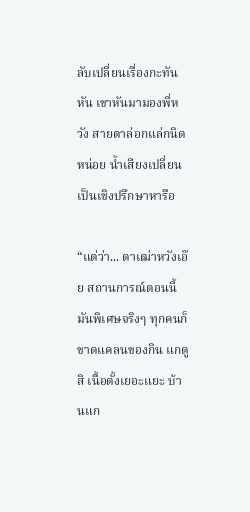ลับเปลี่ยนเรื่องกะทันหัน เขาหันมามองพี่หวัง สายตาล่อกแล่กนิดหน่อย น้ำเสียงเปลี่ยนเป็นเชิงปรึกษาหารือ

“แต่ว่า... ตาเฒ่าหวังเอ๊ย สถานการณ์ตอนนี้มันพิเศษจริงๆ ทุกคนก็ขาดแคลนของกิน แกดูสิ เนื้อตั้งเยอะแยะ บ้านแก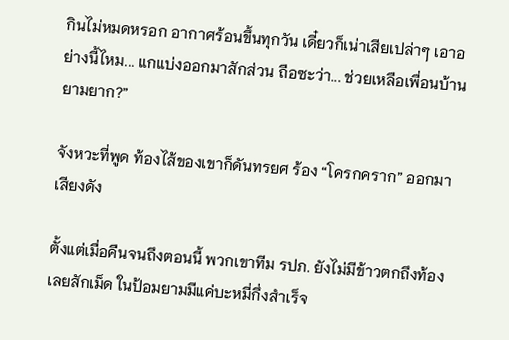กินไม่หมดหรอก อากาศร้อนขึ้นทุกวัน เดี๋ยวก็เน่าเสียเปล่าๆ เอาอย่างนี้ไหม... แกแบ่งออกมาสักส่วน ถือซะว่า... ช่วยเหลือเพื่อนบ้านยามยาก?”

จังหวะที่พูด ท้องไส้ของเขาก็ดันทรยศ ร้อง “โครกคราก” ออกมาเสียงดัง

ตั้งแต่เมื่อคืนจนถึงตอนนี้ พวกเขาทีม รปภ. ยังไม่มีข้าวตกถึงท้องเลยสักเม็ด ในป้อมยามมีแค่บะหมี่กึ่งสำเร็จ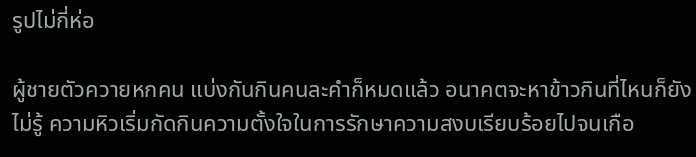รูปไม่กี่ห่อ

ผู้ชายตัวควายหกคน แบ่งกันกินคนละคำก็หมดแล้ว อนาคตจะหาข้าวกินที่ไหนก็ยังไม่รู้ ความหิวเริ่มกัดกินความตั้งใจในการรักษาความสงบเรียบร้อยไปจนเกือ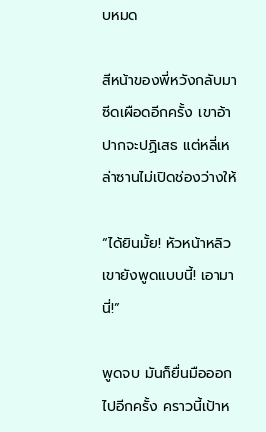บหมด

สีหน้าของพี่หวังกลับมาซีดเผือดอีกครั้ง เขาอ้าปากจะปฏิเสธ แต่หลี่เหล่าซานไม่เปิดช่องว่างให้

“ได้ยินมั้ย! หัวหน้าหลิวเขายังพูดแบบนี้! เอามานี่!”

พูดจบ มันก็ยื่นมือออกไปอีกครั้ง คราวนี้เป้าห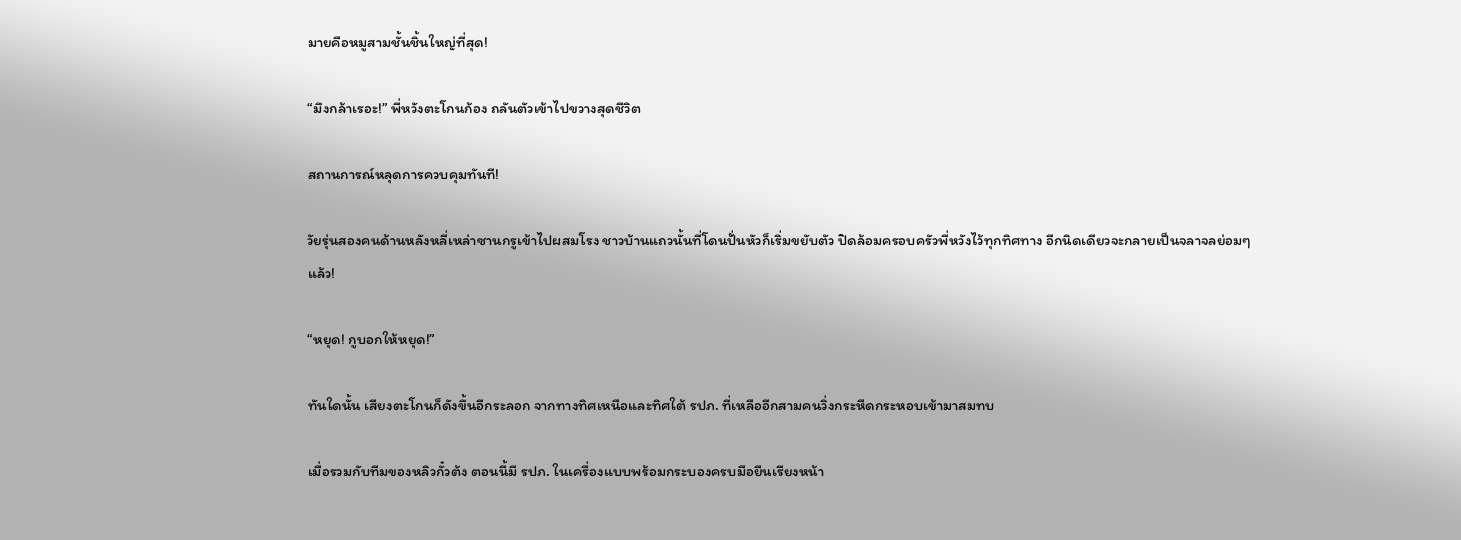มายคือหมูสามชั้นชิ้นใหญ่ที่สุด!

“มึงกล้าเรอะ!” พี่หวังตะโกนก้อง ถลันตัวเข้าไปขวางสุดชีวิต

สถานการณ์หลุดการควบคุมทันที!

วัยรุ่นสองคนด้านหลังหลี่เหล่าซานกรูเข้าไปผสมโรง ชาวบ้านแถวนั้นที่โดนปั่นหัวก็เริ่มขยับตัว ปิดล้อมครอบครัวพี่หวังไว้ทุกทิศทาง อีกนิดเดียวจะกลายเป็นจลาจลย่อมๆ แล้ว!

“หยุด! กูบอกให้หยุด!”

ทันใดนั้น เสียงตะโกนก็ดังขึ้นอีกระลอก จากทางทิศเหนือและทิศใต้ รปภ. ที่เหลืออีกสามคนวิ่งกระหืดกระหอบเข้ามาสมทบ

เมื่อรวมกับทีมของหลิวกั๋วต้ง ตอนนี้มี รปภ. ในเครื่องแบบพร้อมกระบองครบมือยืนเรียงหน้า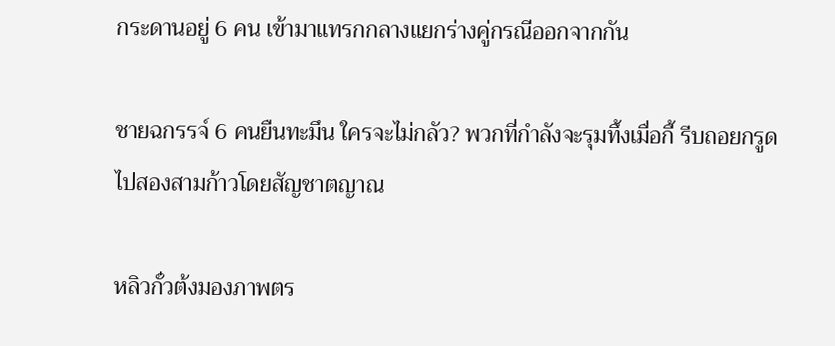กระดานอยู่ 6 คน เข้ามาแทรกกลางแยกร่างคู่กรณีออกจากกัน

ชายฉกรรจ์ 6 คนยืนทะมึน ใครจะไม่กลัว? พวกที่กำลังจะรุมทึ้งเมื่อกี้ รีบถอยกรูดไปสองสามก้าวโดยสัญชาตญาณ

หลิวกั๋วต้งมองภาพตร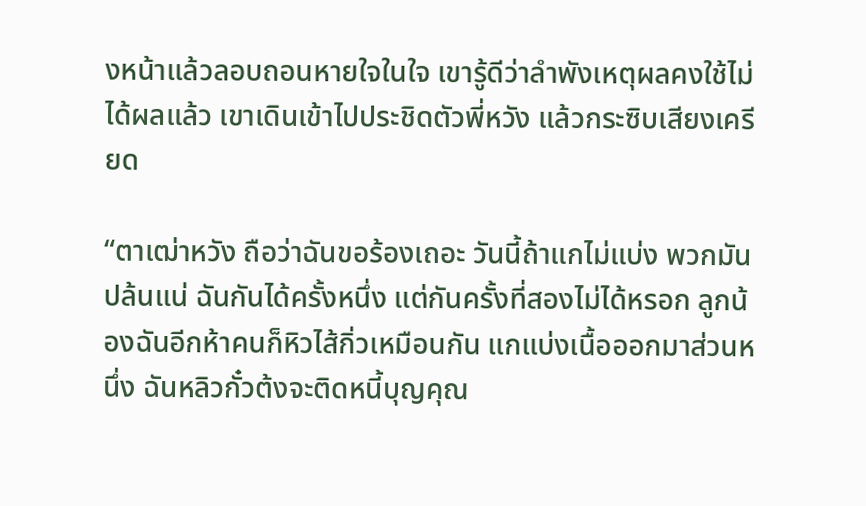งหน้าแล้วลอบถอนหายใจในใจ เขารู้ดีว่าลำพังเหตุผลคงใช้ไม่ได้ผลแล้ว เขาเดินเข้าไปประชิดตัวพี่หวัง แล้วกระซิบเสียงเครียด

“ตาเฒ่าหวัง ถือว่าฉันขอร้องเถอะ วันนี้ถ้าแกไม่แบ่ง พวกมันปล้นแน่ ฉันกันได้ครั้งหนึ่ง แต่กันครั้งที่สองไม่ได้หรอก ลูกน้องฉันอีกห้าคนก็หิวไส้กิ่วเหมือนกัน แกแบ่งเนื้อออกมาส่วนหนึ่ง ฉันหลิวกั๋วต้งจะติดหนี้บุญคุณ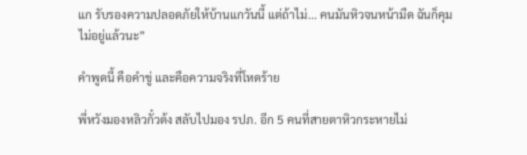แก รับรองความปลอดภัยให้บ้านแกวันนี้ แต่ถ้าไม่... คนมันหิวจนหน้ามืด ฉันก็คุมไม่อยู่แล้วนะ”

คำพูดนี้ คือคำขู่ และคือความจริงที่โหดร้าย

พี่หวังมองหลิวกั๋วต้ง สลับไปมอง รปภ. อีก 5 คนที่สายตาหิวกระหายไม่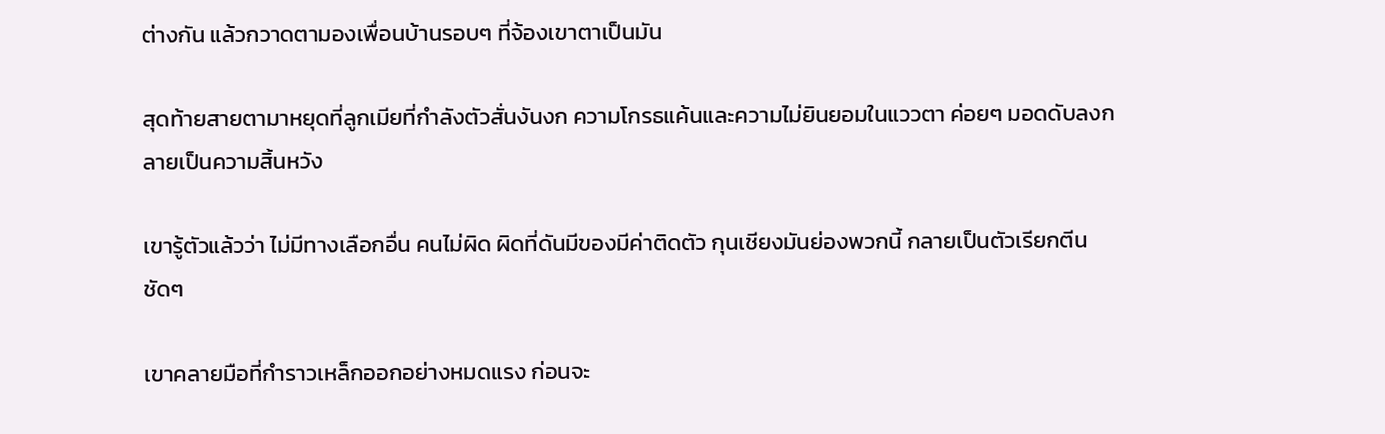ต่างกัน แล้วกวาดตามองเพื่อนบ้านรอบๆ ที่จ้องเขาตาเป็นมัน

สุดท้ายสายตามาหยุดที่ลูกเมียที่กำลังตัวสั่นงันงก ความโกรธแค้นและความไม่ยินยอมในแววตา ค่อยๆ มอดดับลงกลายเป็นความสิ้นหวัง

เขารู้ตัวแล้วว่า ไม่มีทางเลือกอื่น คนไม่ผิด ผิดที่ดันมีของมีค่าติดตัว กุนเชียงมันย่องพวกนี้ กลายเป็นตัวเรียกตีนชัดๆ

เขาคลายมือที่กำราวเหล็กออกอย่างหมดแรง ก่อนจะ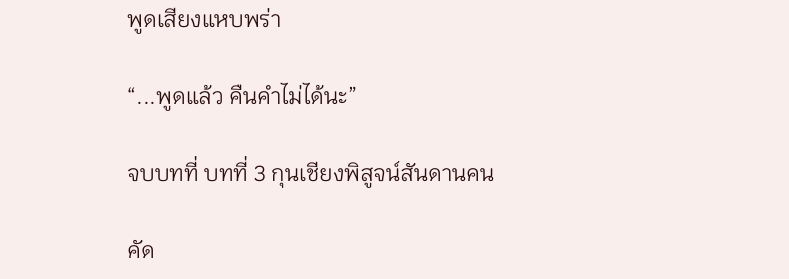พูดเสียงแหบพร่า

“...พูดแล้ว คืนคำไม่ได้นะ”

จบบทที่ บทที่ 3 กุนเชียงพิสูจน์สันดานคน

คัด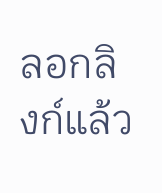ลอกลิงก์แล้ว